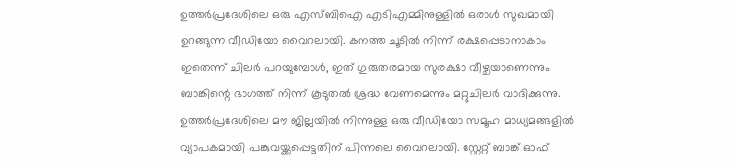ഉത്തർപ്രദേശിലെ ഒരു എസ്ബിഐ എടിഎമ്മിനുള്ളിൽ ഒരാൾ സുഖമായി ഉറങ്ങുന്ന വീഡിയോ വൈറലായി. കനത്ത ചൂടിൽ നിന്ന് രക്ഷപ്പെടാനാകാം ഇതെന്ന് ചിലർ പറയുമ്പോൾ, ഇത് ഗുരുതരമായ സുരക്ഷാ വീഴ്ചയാണെന്നും ബാങ്കിന്റെ ഭാഗത്ത് നിന്ന് കൂടുതൽ ശ്രദ്ധ വേണമെന്നും മറ്റുചിലർ വാദിക്കുന്നു.
ഉത്തർപ്രദേശിലെ മൗ ജില്ലയിൽ നിന്നുള്ള ഒരു വീഡിയോ സമൂഹ മാധ്യമങ്ങളിൽ വ്യാപകമായി പങ്കുവയ്ക്കപ്പെട്ടതിന് പിന്നലെ വൈറലായി. സ്റ്റേറ്റ് ബാങ്ക് ഓഫ്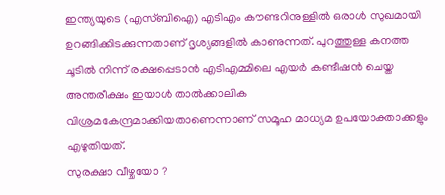ഇന്ത്യയുടെ (എസ്ബിഐ) എടിഎം കൗണ്ടറിനുള്ളിൽ ഒരാൾ സുഖമായി ഉറങ്ങിക്കിടക്കുന്നതാണ് ദൃശ്യങ്ങളിൽ കാണുന്നത്. പുറത്തുള്ള കനത്ത ചൂടിൽ നിന്ന് രക്ഷപ്പെടാൻ എടിഎമ്മിലെ എയർ കണ്ടീഷൻ ചെയ്ത അന്തരീക്ഷം ഇയാൾ താൽക്കാലിക വിശ്രമകേന്ദ്രമാക്കിയതാണെന്നാണ് സമൂഹ മാധ്യമ ഉപയോക്താക്കളും എഴുതിയത്.
സുരക്ഷാ വീഴ്ചയോ ?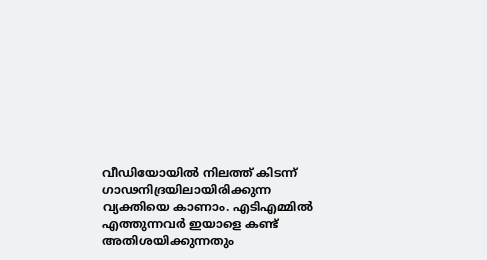വീഡിയോയിൽ നിലത്ത് കിടന്ന് ഗാഢനിദ്രയിലായിരിക്കുന്ന വ്യക്തിയെ കാണാം. എടിഎമ്മിൽ എത്തുന്നവർ ഇയാളെ കണ്ട് അതിശയിക്കുന്നതും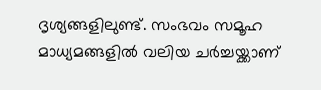ദൃശ്യങ്ങളിലുണ്ട്. സംഭവം സമൂഹ മാധ്യമങ്ങളിൽ വലിയ ചർച്ചയ്ക്കാണ്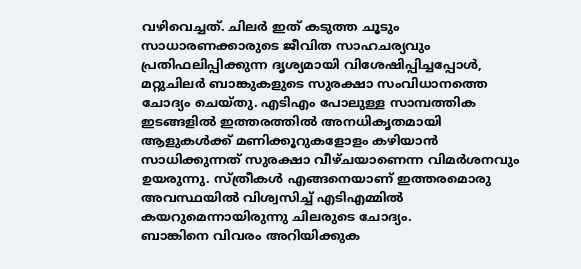വഴിവെച്ചത്. ചിലർ ഇത് കടുത്ത ചൂടും സാധാരണക്കാരുടെ ജീവിത സാഹചര്യവും പ്രതിഫലിപ്പിക്കുന്ന ദൃശ്യമായി വിശേഷിപ്പിച്ചപ്പോൾ, മറ്റുചിലർ ബാങ്കുകളുടെ സുരക്ഷാ സംവിധാനത്തെ ചോദ്യം ചെയ്തു. എടിഎം പോലുള്ള സാമ്പത്തിക ഇടങ്ങളിൽ ഇത്തരത്തിൽ അനധികൃതമായി ആളുകൾക്ക് മണിക്കൂറുകളോളം കഴിയാൻ സാധിക്കുന്നത് സുരക്ഷാ വീഴ്ചയാണെന്ന വിമർശനവും ഉയരുന്നു. സ്ത്രീകൾ എങ്ങനെയാണ് ഇത്തരമൊരു അവസ്ഥയിൽ വിശ്വസിച്ച് എടിഎമ്മിൽ കയറുമെന്നായിരുന്നു ചിലരുടെ ചോദ്യം.
ബാങ്കിനെ വിവരം അറിയിക്കുക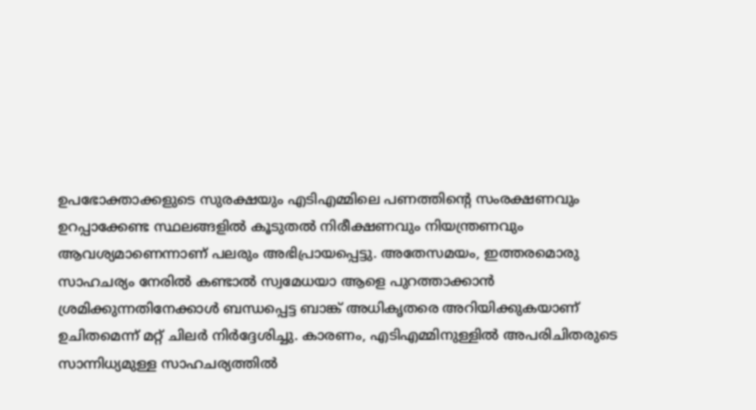ഉപഭോക്താക്കളുടെ സുരക്ഷയും എടിഎമ്മിലെ പണത്തിന്റെ സംരക്ഷണവും ഉറപ്പാക്കേണ്ട സ്ഥലങ്ങളിൽ കൂടുതൽ നിരീക്ഷണവും നിയന്ത്രണവും ആവശ്യമാണെന്നാണ് പലരും അഭിപ്രായപ്പെട്ടു. അതേസമയം, ഇത്തരമൊരു സാഹചര്യം നേരിൽ കണ്ടാൽ സ്വമേധയാ ആളെ പുറത്താക്കാൻ ശ്രമിക്കുന്നതിനേക്കാൾ ബന്ധപ്പെട്ട ബാങ്ക് അധികൃതരെ അറിയിക്കുകയാണ് ഉചിതമെന്ന് മറ്റ് ചിലർ നിർദ്ദേശിച്ചു. കാരണം, എടിഎമ്മിനുള്ളിൽ അപരിചിതരുടെ സാന്നിധ്യമുള്ള സാഹചര്യത്തിൽ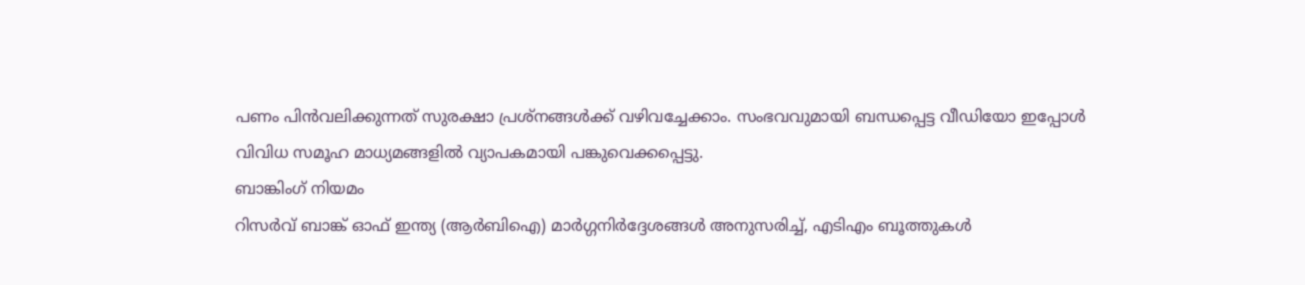പണം പിൻവലിക്കുന്നത് സുരക്ഷാ പ്രശ്നങ്ങൾക്ക് വഴിവച്ചേക്കാം. സംഭവവുമായി ബന്ധപ്പെട്ട വീഡിയോ ഇപ്പോൾ വിവിധ സമൂഹ മാധ്യമങ്ങളിൽ വ്യാപകമായി പങ്കുവെക്കപ്പെട്ടു.
ബാങ്കിംഗ് നിയമം
റിസർവ് ബാങ്ക് ഓഫ് ഇന്ത്യ (ആർബിഐ) മാർഗ്ഗനിർദ്ദേശങ്ങൾ അനുസരിച്ച്, എടിഎം ബൂത്തുകൾ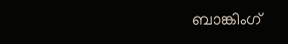ബാങ്കിംഗ്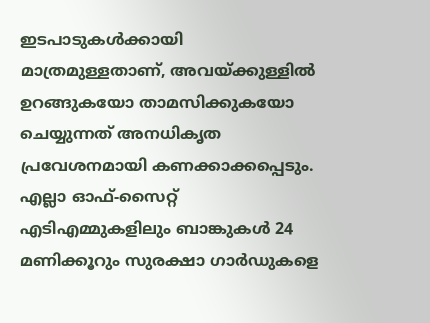ഇടപാടുകൾക്കായി മാത്രമുള്ളതാണ്, അവയ്ക്കുള്ളിൽ ഉറങ്ങുകയോ താമസിക്കുകയോ ചെയ്യുന്നത് അനധികൃത പ്രവേശനമായി കണക്കാക്കപ്പെടും. എല്ലാ ഓഫ്-സൈറ്റ് എടിഎമ്മുകളിലും ബാങ്കുകൾ 24 മണിക്കൂറും സുരക്ഷാ ഗാർഡുകളെ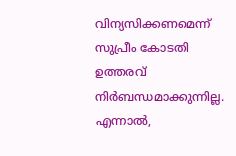വിന്യസിക്കണമെന്ന് സുപ്രീം കോടതി ഉത്തരവ് നിർബന്ധമാക്കുന്നില്ല. എന്നാൽ,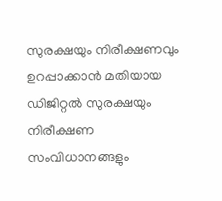സുരക്ഷയും നിരീക്ഷണവും ഉറപ്പാക്കാൻ മതിയായ ഡിജിറ്റൽ സുരക്ഷയും നിരീക്ഷണ സംവിധാനങ്ങളും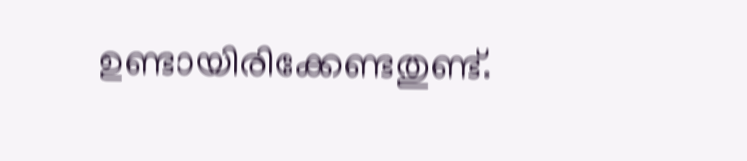ഉണ്ടായിരിക്കേണ്ടതുണ്ട്.